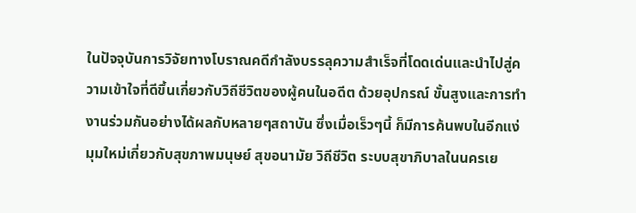ในปัจจุบันการวิจัยทางโบราณคดีกำลังบรรลุความสำเร็จที่โดดเด่นและนำไปสู่ความเข้าใจที่ดีขึ้นเกี่ยวกับวิถีชีวิตของผู้คนในอดีต ด้วยอุปกรณ์ ขั้นสูงและการทำงานร่วมกันอย่างได้ผลกับหลายๆสถาบัน ซึ่งเมื่อเร็วๆนี้ ก็มีการค้นพบในอีกแง่มุมใหม่เกี่ยวกับสุขภาพมนุษย์ สุขอนามัย วิถีชีวิต ระบบสุขาภิบาลในนครเย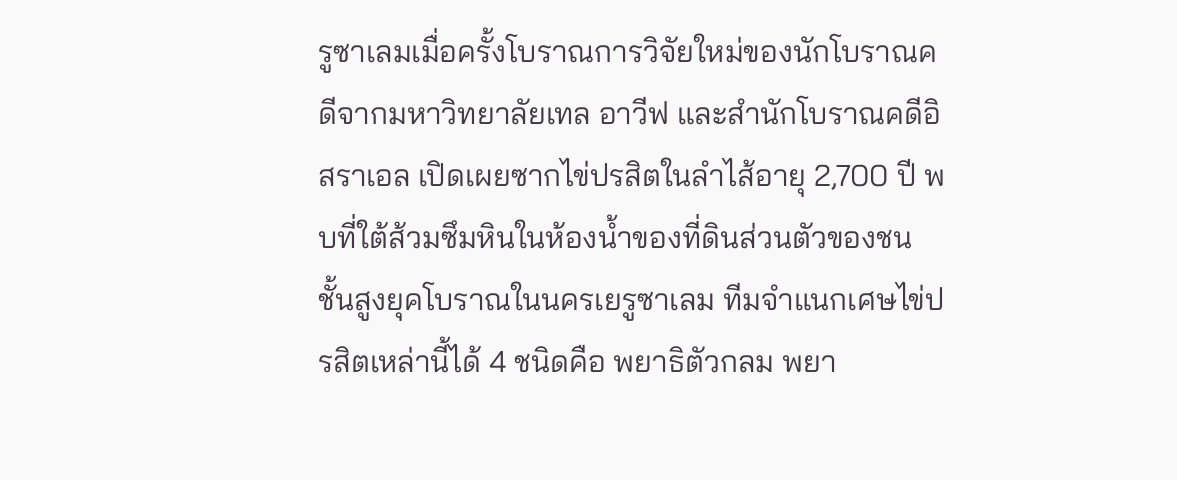รูซาเลมเมื่อครั้งโบราณการวิจัยใหม่ของนักโบราณคดีจากมหาวิทยาลัยเทล อาวีฟ และสํานักโบราณคดีอิสราเอล เปิดเผยซากไข่ปรสิตในลำไส้อายุ 2,700 ปี พบที่ใต้ส้วมซึมหินในห้องน้ำของที่ดินส่วนตัวของชนชั้นสูงยุคโบราณในนครเยรูซาเลม ทีมจำแนกเศษไข่ปรสิตเหล่านี้ได้ 4 ชนิดคือ พยาธิตัวกลม พยา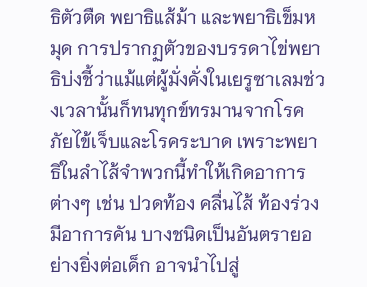ธิตัวตืด พยาธิแส้ม้า และพยาธิเข็มหมุด การปรากฏตัวของบรรดาไข่พยาธิบ่งชี้ว่าแม้แต่ผู้มั่งคั่งในเยรูซาเลมช่วงเวลานั้นก็ทนทุกข์ทรมานจากโรคภัยไข้เจ็บและโรคระบาด เพราะพยาธิในลำไส้จำพวกนี้ทำให้เกิดอาการต่างๆ เช่น ปวดท้อง คลื่นไส้ ท้องร่วง มีอาการคัน บางชนิดเป็นอันตรายอย่างยิ่งต่อเด็ก อาจนำไปสู่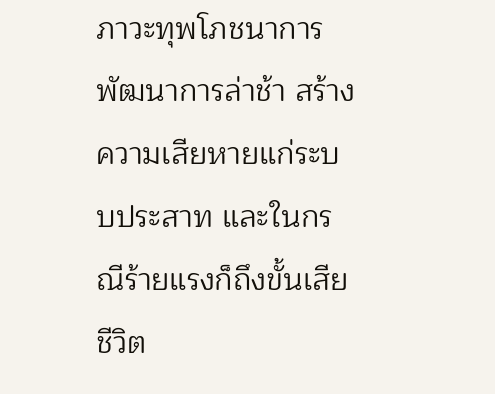ภาวะทุพโภชนาการ พัฒนาการล่าช้า สร้างความเสียหายแก่ระบบประสาท และในกรณีร้ายแรงก็ถึงขั้นเสียชีวิต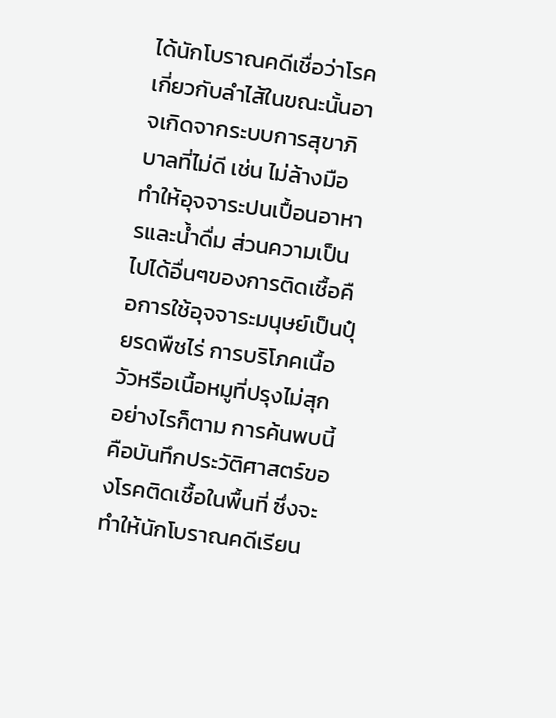ได้นักโบราณคดีเชื่อว่าโรคเกี่ยวกับลำไส้ในขณะนั้นอาจเกิดจากระบบการสุขาภิบาลที่ไม่ดี เช่น ไม่ล้างมือ ทำให้อุจจาระปนเปื้อนอาหารและน้ำดื่ม ส่วนความเป็นไปได้อื่นๆของการติดเชื้อคือการใช้อุจจาระมนุษย์เป็นปุ๋ยรดพืชไร่ การบริโภคเนื้อวัวหรือเนื้อหมูที่ปรุงไม่สุก อย่างไรก็ตาม การค้นพบนี้คือบันทึกประวัติศาสตร์ของโรคติดเชื้อในพื้นที่ ซึ่งจะทำให้นักโบราณคดีเรียน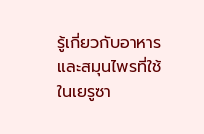รู้เกี่ยวกับอาหารและสมุนไพรที่ใช้ในเยรูซา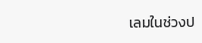เลมในช่วงป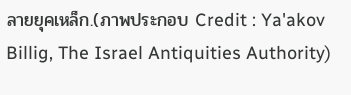ลายยุคเหล็ก.(ภาพประกอบ Credit : Ya'akov Billig, The Israel Antiquities Authority)